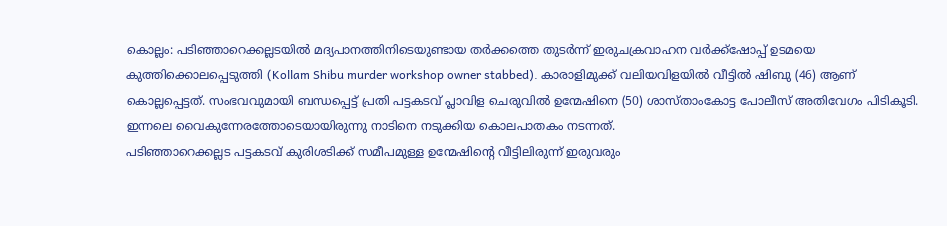കൊല്ലം: പടിഞ്ഞാറെക്കല്ലടയിൽ മദ്യപാനത്തിനിടെയുണ്ടായ തർക്കത്തെ തുടർന്ന് ഇരുചക്രവാഹന വർക്ക്ഷോപ്പ് ഉടമയെ കുത്തിക്കൊലപ്പെടുത്തി (Kollam Shibu murder workshop owner stabbed). കാരാളിമുക്ക് വലിയവിളയിൽ വീട്ടിൽ ഷിബു (46) ആണ് കൊല്ലപ്പെട്ടത്. സംഭവവുമായി ബന്ധപ്പെട്ട് പ്രതി പട്ടകടവ് പ്ലാവിള ചെരുവിൽ ഉന്മേഷിനെ (50) ശാസ്താംകോട്ട പോലീസ് അതിവേഗം പിടികൂടി. ഇന്നലെ വൈകുന്നേരത്തോടെയായിരുന്നു നാടിനെ നടുക്കിയ കൊലപാതകം നടന്നത്.
പടിഞ്ഞാറെക്കല്ലട പട്ടകടവ് കുരിശടിക്ക് സമീപമുള്ള ഉന്മേഷിന്റെ വീട്ടിലിരുന്ന് ഇരുവരും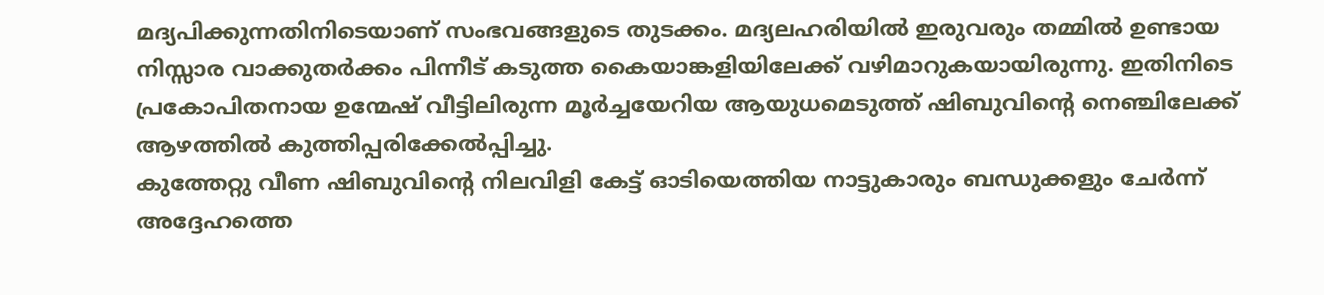മദ്യപിക്കുന്നതിനിടെയാണ് സംഭവങ്ങളുടെ തുടക്കം. മദ്യലഹരിയിൽ ഇരുവരും തമ്മിൽ ഉണ്ടായ നിസ്സാര വാക്കുതർക്കം പിന്നീട് കടുത്ത കൈയാങ്കളിയിലേക്ക് വഴിമാറുകയായിരുന്നു. ഇതിനിടെ പ്രകോപിതനായ ഉന്മേഷ് വീട്ടിലിരുന്ന മൂർച്ചയേറിയ ആയുധമെടുത്ത് ഷിബുവിന്റെ നെഞ്ചിലേക്ക് ആഴത്തിൽ കുത്തിപ്പരിക്കേൽപ്പിച്ചു.
കുത്തേറ്റു വീണ ഷിബുവിന്റെ നിലവിളി കേട്ട് ഓടിയെത്തിയ നാട്ടുകാരും ബന്ധുക്കളും ചേർന്ന് അദ്ദേഹത്തെ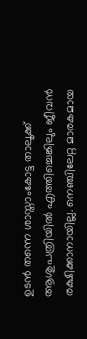ഉടൻ തന്നെ ശാസ്താംകോട്ട താലൂക്ക് ആശുപത്രിയിൽ എത്തിച്ചെങ്കിലും ജീവൻ രക്ഷിക്കാനായില്ല. നെഞ്ചിലേറ്റ മാരകമായ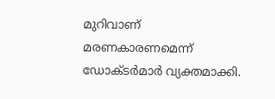മുറിവാണ് മരണകാരണമെന്ന് ഡോക്ടർമാർ വ്യക്തമാക്കി.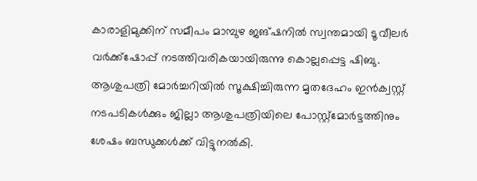കാരാളിമുക്കിന് സമീപം മാമ്പുഴ ജങ്ഷനിൽ സ്വന്തമായി ടൂവീലർ വർക്ക്ഷോപ്പ് നടത്തിവരികയായിരുന്നു കൊല്ലപ്പെട്ട ഷിബു. ആശുപത്രി മോർച്ചറിയിൽ സൂക്ഷിച്ചിരുന്ന മൃതദേഹം ഇൻക്വസ്റ്റ് നടപടികൾക്കും ജില്ലാ ആശുപത്രിയിലെ പോസ്റ്റ്മോർട്ടത്തിനും ശേഷം ബന്ധുക്കൾക്ക് വിട്ടുനൽകി.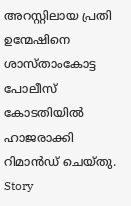അറസ്റ്റിലായ പ്രതി ഉന്മേഷിനെ ശാസ്താംകോട്ട പോലീസ് കോടതിയിൽ ഹാജരാക്കി റിമാൻഡ് ചെയ്തു.
Story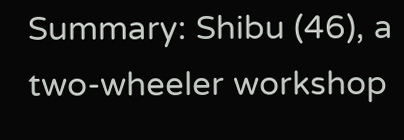Summary: Shibu (46), a two-wheeler workshop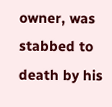owner, was stabbed to death by his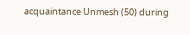acquaintance Unmesh (50) during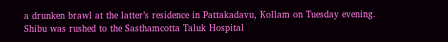a drunken brawl at the latter’s residence in Pattakadavu, Kollam on Tuesday evening. Shibu was rushed to the Sasthamcotta Taluk Hospital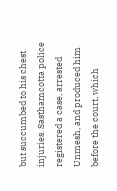but succumbed to his chest injuries. Sasthamcotta police registered a case, arrested Unmesh, and produced him before the court, which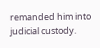remanded him into judicial custody.